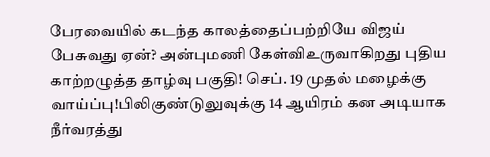பேரவையில் கடந்த காலத்தைப்பற்றியே விஜய் பேசுவது ஏன்? அன்புமணி கேள்விஉருவாகிறது புதிய காற்றழுத்த தாழ்வு பகுதி! செப். 19 முதல் மழைக்கு வாய்ப்பு!பிலிகுண்டுலுவுக்கு 14 ஆயிரம் கன அடியாக நீர்வரத்து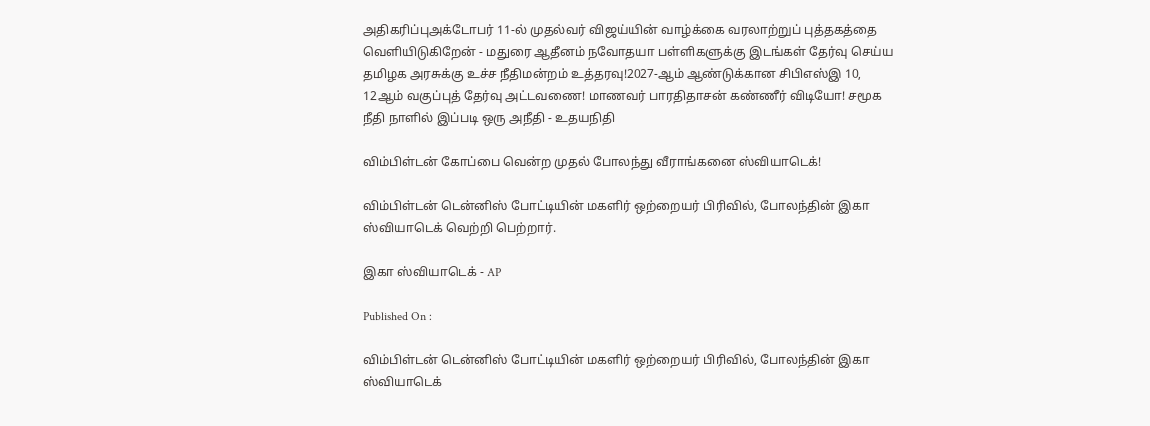அதிகரிப்புஅக்டோபர் 11-ல் முதல்வர் விஜய்யின் வாழ்க்கை வரலாற்றுப் புத்தகத்தை வெளியிடுகிறேன் - மதுரை ஆதீனம் நவோதயா பள்ளிகளுக்கு இடங்கள் தேர்வு செய்ய தமிழக அரசுக்கு உச்ச நீதிமன்றம் உத்தரவு!2027-ஆம் ஆண்டுக்கான சிபிஎஸ்இ 10, 12ஆம் வகுப்புத் தேர்வு அட்டவணை! மாணவர் பாரதிதாசன் கண்ணீர் விடியோ! சமூக நீதி நாளில் இப்படி ஒரு அநீதி - உதயநிதி

விம்பிள்டன் கோப்பை வென்ற முதல் போலந்து வீராங்கனை ஸ்வியாடெக்!

விம்பிள்டன் டென்னிஸ் போட்டியின் மகளிர் ஒற்றையர் பிரிவில், போலந்தின் இகா ஸ்வியாடெக் வெற்றி பெற்றார்.

இகா ஸ்வியாடெக் - AP

Published On :

விம்பிள்டன் டென்னிஸ் போட்டியின் மகளிர் ஒற்றையர் பிரிவில், போலந்தின் இகா ஸ்வியாடெக்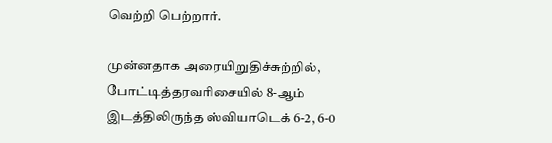வெற்றி பெற்றார்.

முன்னதாக அரையிறுதிச்சுற்றில், போட்டித்தரவரிசையில் 8-ஆம் இடத்திலிருந்த ஸ்வியாடெக் 6-2, 6-0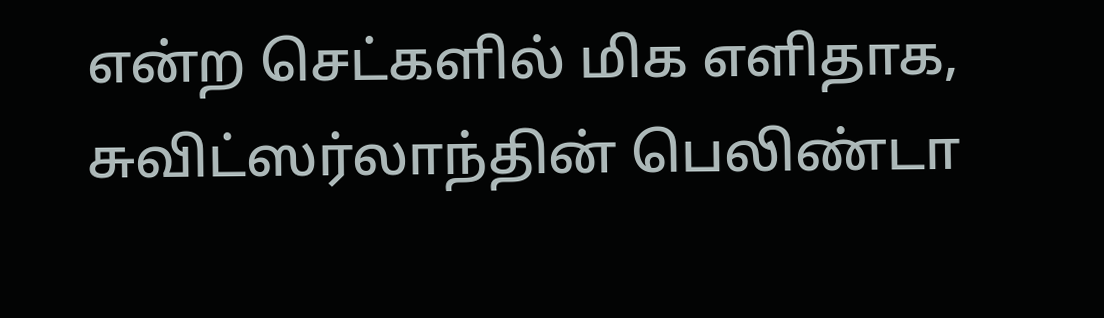என்ற செட்களில் மிக எளிதாக, சுவிட்ஸர்லாந்தின் பெலிண்டா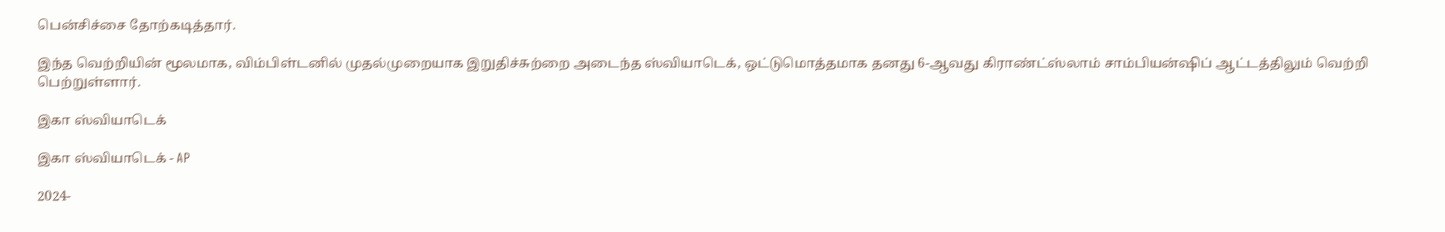பென்சிச்சை தோற்கடித்தார்.

இந்த வெற்றியின் மூலமாக, விம்பிள்டனில் முதல்முறையாக இறுதிச்சுற்றை அடைந்த ஸ்வியாடெக், ஒட்டுமொத்தமாக தனது 6-ஆவது கிராண்ட்ஸ்லாம் சாம்பியன்ஷிப் ஆட்டத்திலும் வெற்றி பெற்றுள்ளார்.

இகா ஸ்வியாடெக்

இகா ஸ்வியாடெக் - AP

2024-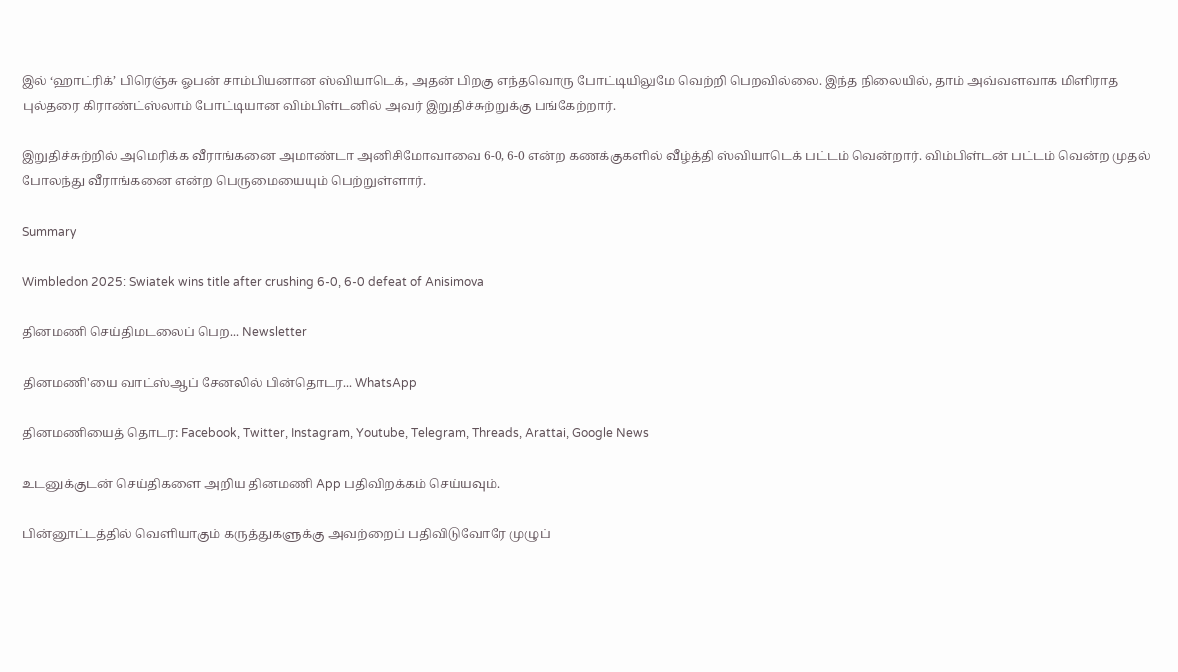இல் ‘ஹாட்ரிக்’ பிரெஞ்சு ஓபன் சாம்பியனான ஸ்வியாடெக், அதன் பிறகு எந்தவொரு போட்டியிலுமே வெற்றி பெறவில்லை. இந்த நிலையில், தாம் அவ்வளவாக மிளிராத புல்தரை கிராண்ட்ஸ்லாம் போட்டியான விம்பிள்டனில் அவர் இறுதிச்சுற்றுக்கு பங்கேற்றார்.

இறுதிச்சுற்றில் அமெரிக்க வீராங்கனை அமாண்டா அனிசிமோவாவை 6-0, 6-0 என்ற கணக்குகளில் வீழ்த்தி ஸ்வியாடெக் பட்டம் வென்றார். விம்பிள்டன் பட்டம் வென்ற முதல் போலந்து வீராங்கனை என்ற பெருமையையும் பெற்றுள்ளார்.

Summary

Wimbledon 2025: Swiatek wins title after crushing 6-0, 6-0 defeat of Anisimova

தினமணி செய்திமடலைப் பெற... Newsletter

தினமணி'யை வாட்ஸ்ஆப் சேனலில் பின்தொடர... WhatsApp

தினமணியைத் தொடர: Facebook, Twitter, Instagram, Youtube, Telegram, Threads, Arattai, Google News

உடனுக்குடன் செய்திகளை அறிய தினமணி App பதிவிறக்கம் செய்யவும்.

பின்னூட்டத்தில் வெளியாகும் கருத்துகளுக்கு அவற்றைப் பதிவிடுவோரே முழுப்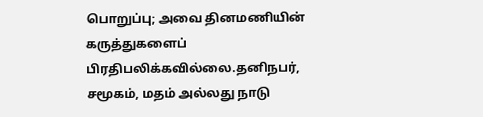பொறுப்பு; அவை தினமணியின் கருத்துகளைப் பிரதிபலிக்கவில்லை.தனிநபர், சமூகம், மதம் அல்லது நாடு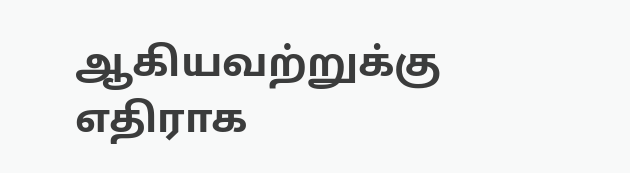ஆகியவற்றுக்கு எதிராக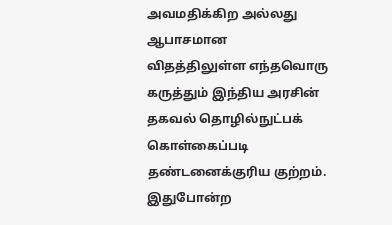அவமதிக்கிற அல்லது ஆபாசமான விதத்திலுள்ள எந்தவொரு கருத்தும் இந்திய அரசின் தகவல் தொழில்நுட்பக் கொள்கைப்படி தண்டனைக்குரிய குற்றம். இதுபோன்ற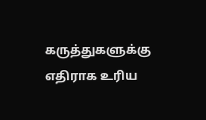கருத்துகளுக்கு எதிராக உரிய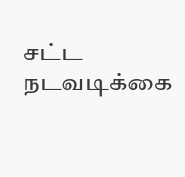சட்ட நடவடிக்கை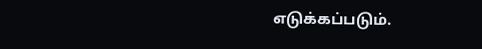எடுக்கப்படும்.